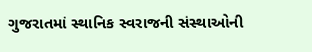ગુજરાતમાં સ્થાનિક સ્વરાજની સંસ્થાઓની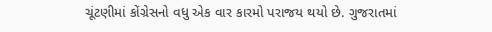ચૂંટણીમાં કોંગ્રેસનો વધુ એક વાર કારમો પરાજય થયો છે. ગુજરાતમાં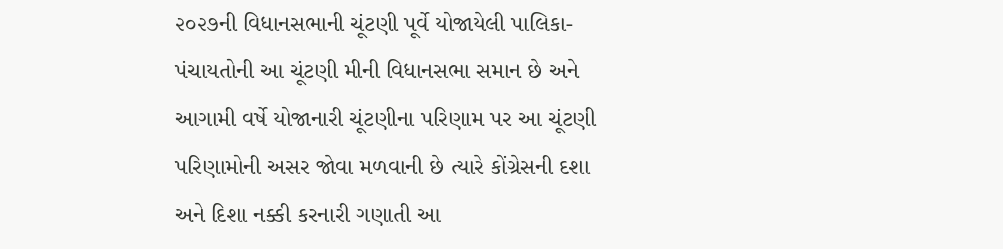૨૦૨૭ની વિધાનસભાની ચૂંટણી પૂર્વે યોજાયેલી પાલિકા-પંચાયતોની આ ચૂંટણી મીની વિધાનસભા સમાન છે અને આગામી વર્ષે યોજાનારી ચૂંટણીના પરિણામ પર આ ચૂંટણી પરિણામોની અસર જોવા મળવાની છે ત્યારે કોંગ્રેસની દશા અને દિશા નક્કી કરનારી ગણાતી આ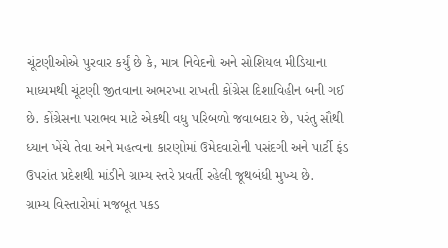ચૂંટણીઓએ પુરવાર કર્યું છે કે, માત્ર નિવેદનો અને સોશિયલ મીડિયાના માધ્યમથી ચૂંટણી જીતવાના અભરખા રાખતી કોંગ્રેસ દિશાવિહીન બની ગઈ છે. કોંગ્રેસના પરાભવ માટે એકથી વધુ પરિબળો જવાબદાર છે, પરંતુ સૌથી ધ્યાન ખેંચે તેવા અને મહત્વના કારણોમાં ઉમેદવારોની પસંદગી અને પાર્ટી ફંડ ઉપરાંત પ્રદેશથી માંડીને ગ્રામ્ય સ્તરે પ્રવર્તી રહેલી જૂથબંધી મુખ્ય છે.
ગ્રામ્ય વિસ્તારોમાં મજબૂત પકડ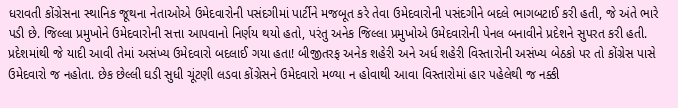ધરાવતી કોંગ્રેસના સ્થાનિક જૂથના નેતાઓએ ઉમેદવારોની પસંદગીમાં પાર્ટીને મજબૂત કરે તેવા ઉમેદવારોની પસંદગીને બદલે ભાગબટાઈ કરી હતી, જે અંતે ભારે પડી છે. જિલ્લા પ્રમુખોને ઉમેદવારોની સત્તા આપવાનો નિર્ણય થયો હતો, પરંતુ અનેક જિલ્લા પ્રમુખોએ ઉમેદવારોની પેનલ બનાવીને પ્રદેશને સુપરત કરી હતી. પ્રદેશમાંથી જે યાદી આવી તેમાં અસંખ્ય ઉમેદવારો બદલાઈ ગયા હતા! બીજીતરફ અનેક શહેરી અને અર્ધ શહેરી વિસ્તારોની અસંખ્ય બેઠકો પર તો કોંગ્રેસ પાસે ઉમેદવારો જ નહોતા. છેક છેલ્લી ઘડી સુધી ચૂંટણી લડવા કોંગ્રેસને ઉમેદવારો મળ્યા ન હોવાથી આવા વિસ્તારોમાં હાર પહેલેથી જ નક્કી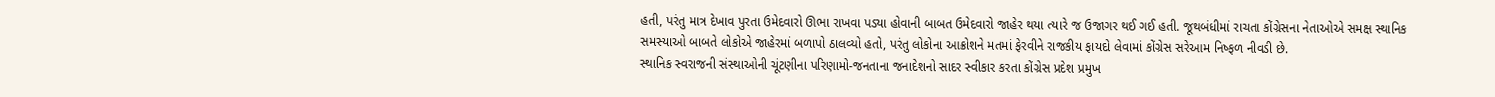હતી, પરંતુ માત્ર દેખાવ પુરતા ઉમેદવારો ઊભા રાખવા પડ્યા હોવાની બાબત ઉમેદવારો જાહેર થયા ત્યારે જ ઉજાગર થઈ ગઈ હતી. જૂથબંધીમાં રાચતા કોંગ્રેસના નેતાઓએ સમક્ષ સ્થાનિક સમસ્યાઓ બાબતે લોકોએ જાહેરમાં બળાપો ઠાલવ્યો હતો, પરંતુ લોકોના આક્રોશને મતમાં ફેરવીને રાજકીય ફાયદો લેવામાં કોંગ્રેસ સરેઆમ નિષ્ફળ નીવડી છે.
સ્થાનિક સ્વરાજની સંસ્થાઓની ચૂંટણીના પરિણામો-જનતાના જનાદેશનો સાદર સ્વીકાર કરતા કોંગ્રેસ પ્રદેશ પ્રમુખ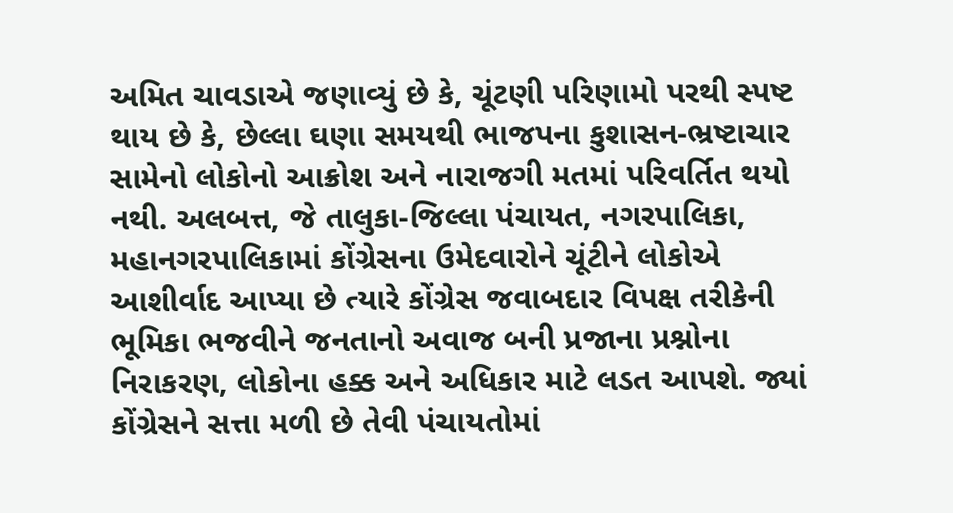અમિત ચાવડાએ જણાવ્યું છે કે, ચૂંટણી પરિણામો પરથી સ્પષ્ટ થાય છે કે, છેલ્લા ઘણા સમયથી ભાજપના કુશાસન-ભ્રષ્ટાચાર સામેનો લોકોનો આક્રોશ અને નારાજગી મતમાં પરિવર્તિત થયો નથી. અલબત્ત, જે તાલુકા-જિલ્લા પંચાયત, નગરપાલિકા, મહાનગરપાલિકામાં કોંગ્રેસના ઉમેદવારોને ચૂંટીને લોકોએ આશીર્વાદ આપ્યા છે ત્યારે કોંગ્રેસ જવાબદાર વિપક્ષ તરીકેની ભૂમિકા ભજવીને જનતાનો અવાજ બની પ્રજાના પ્રશ્નોના નિરાકરણ, લોકોના હક્ક અને અધિકાર માટે લડત આપશે. જ્યાં કોંગ્રેસને સત્તા મળી છે તેવી પંચાયતોમાં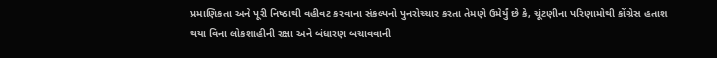પ્રમાણિકતા અને પૂરી નિષ્ઠાથી વહીવટ કરવાના સંકલ્પનો પુનરોચ્ચાર કરતા તેમણે ઉમેર્યું છે કે, ચૂંટણીના પરિણામોથી કોંગ્રેસ હતાશ થયા વિના લોકશાહીની રક્ષા અને બંધારણ બચાવવાની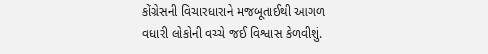કોંગ્રેસની વિચારધારાને મજબૂતાઈથી આગળ વધારી લોકોની વચ્ચે જઈ વિશ્વાસ કેળવીશું.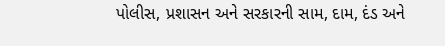પોલીસ, પ્રશાસન અને સરકારની સામ, દામ, દંડ અને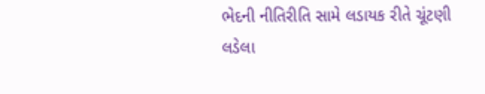ભેદની નીતિરીતિ સામે લડાયક રીતે ચૂંટણી લડેલા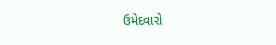ઉમેદવારો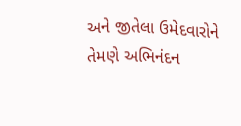અને જીતેલા ઉમેદવારોને તેમણે અભિનંદન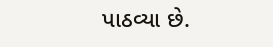પાઠવ્યા છે.